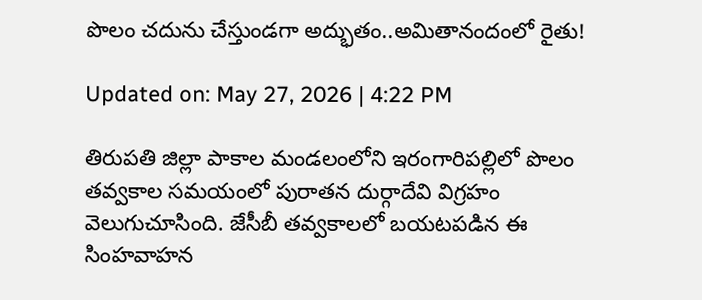పొలం చదును చేస్తుండగా అద్భుతం..అమితానందంలో రైతు!

Updated on: May 27, 2026 | 4:22 PM

తిరుపతి జిల్లా పాకాల మండలంలోని ఇరంగారిపల్లిలో పొలం తవ్వకాల సమయంలో పురాతన దుర్గాదేవి విగ్రహం వెలుగుచూసింది. జేసీబీ తవ్వకాలలో బయటపడిన ఈ సింహవాహన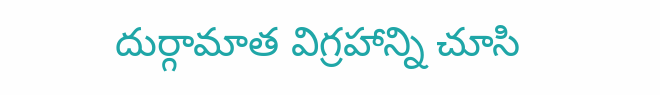దుర్గామాత విగ్రహాన్ని చూసి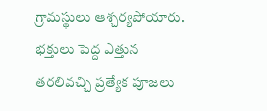గ్రామస్థులు ఆశ్చర్యపోయారు. భక్తులు పెద్ద ఎత్తున తరలివచ్చి ప్రత్యేక పూజలు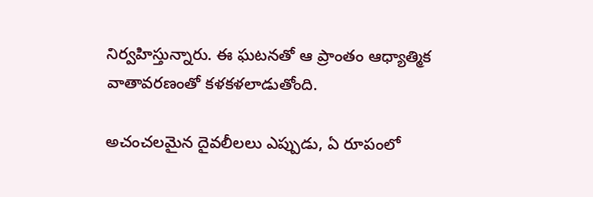నిర్వహిస్తున్నారు. ఈ ఘటనతో ఆ ప్రాంతం ఆధ్యాత్మిక వాతావరణంతో కళకళలాడుతోంది.

అచంచలమైన దైవలీలలు ఎప్పుడు, ఏ రూపంలో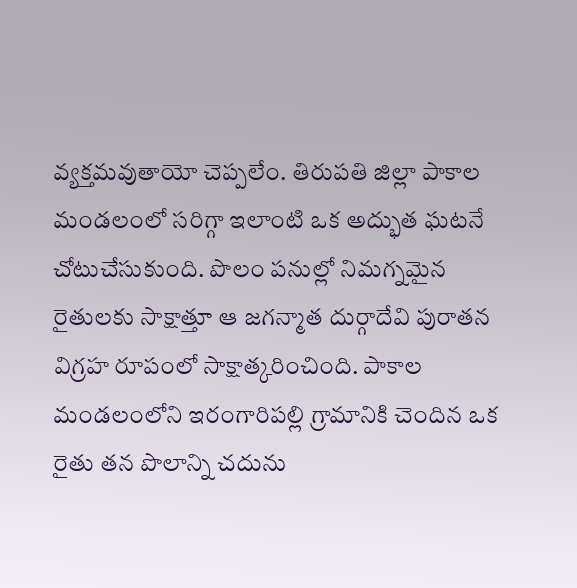వ్యక్తమవుతాయో చెప్పలేం. తిరుపతి జిల్లా పాకాల మండలంలో సరిగ్గా ఇలాంటి ఒక అద్భుత ఘటనే చోటుచేసుకుంది. పొలం పనుల్లో నిమగ్నమైన రైతులకు సాక్షాత్తూ ఆ జగన్మాత దుర్గాదేవి పురాతన విగ్రహ రూపంలో సాక్షాత్కరించింది. పాకాల మండలంలోని ఇరంగారిపల్లి గ్రామానికి చెందిన ఒక రైతు తన పొలాన్ని చదును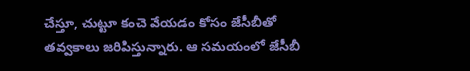చేస్తూ, చుట్టూ కంచె వేయడం కోసం జేసీబీతో తవ్వకాలు జరిపిస్తున్నారు. ఆ సమయంలో జేసీబీ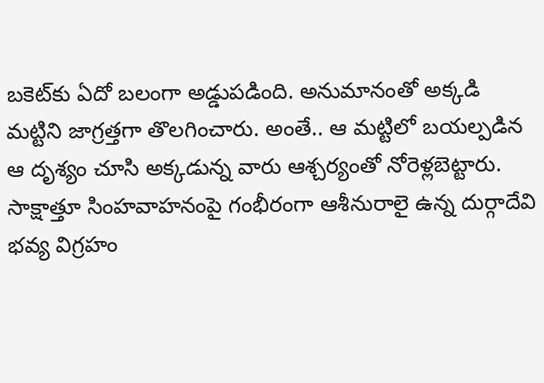బకెట్‌కు ఏదో బలంగా అడ్డుపడింది. అనుమానంతో అక్కడి మట్టిని జాగ్రత్తగా తొలగించారు. అంతే.. ఆ మట్టిలో బయల్పడిన ఆ దృశ్యం చూసి అక్కడున్న వారు ఆశ్చర్యంతో నోరెళ్లబెట్టారు. సాక్షాత్తూ సింహవాహనంపై గంభీరంగా ఆశీనురాలై ఉన్న దుర్గాదేవి భవ్య విగ్రహం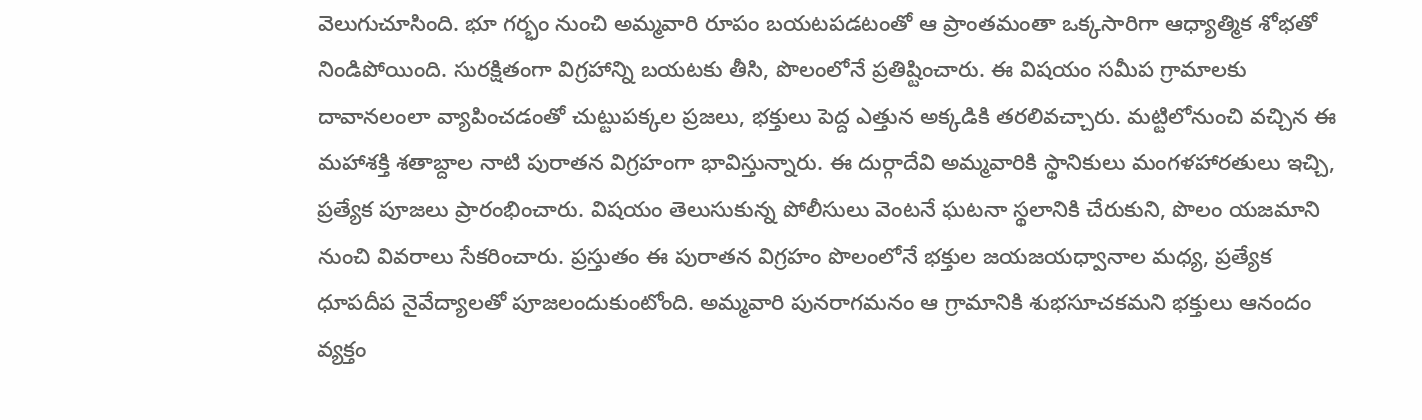వెలుగుచూసింది. భూ గర్భం నుంచి అమ్మవారి రూపం బయటపడటంతో ఆ ప్రాంతమంతా ఒక్కసారిగా ఆధ్యాత్మిక శోభతో నిండిపోయింది. సురక్షితంగా విగ్రహాన్ని బయటకు తీసి, పొలంలోనే ప్రతిష్టించారు. ఈ విషయం సమీప గ్రామాలకు దావానలంలా వ్యాపించడంతో చుట్టుపక్కల ప్రజలు, భక్తులు పెద్ద ఎత్తున అక్కడికి తరలివచ్చారు. మట్టిలోనుంచి వచ్చిన ఈ మహాశక్తి శతాబ్దాల నాటి పురాతన విగ్రహంగా భావిస్తున్నారు. ఈ దుర్గాదేవి అమ్మవారికి స్థానికులు మంగళహారతులు ఇచ్చి, ప్రత్యేక పూజలు ప్రారంభించారు. విషయం తెలుసుకున్న పోలీసులు వెంటనే ఘటనా స్థలానికి చేరుకుని, పొలం యజమాని నుంచి వివరాలు సేకరించారు. ప్రస్తుతం ఈ పురాతన విగ్రహం పొలంలోనే భక్తుల జయజయధ్వానాల మధ్య, ప్రత్యేక ధూపదీప నైవేద్యాలతో పూజలందుకుంటోంది. అమ్మవారి పునరాగమనం ఆ గ్రామానికి శుభసూచకమని భక్తులు ఆనందం వ్యక్తం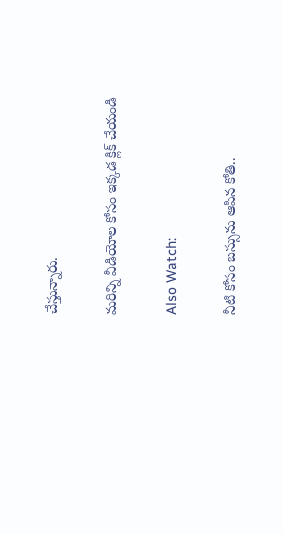చేస్తున్నారు.

మరిన్ని వీడియోల కోసం ఇక్కడ క్లిక్ చేయండి

Also Watch:

నీటి కోసం బస్సును ఆపిన కోతి..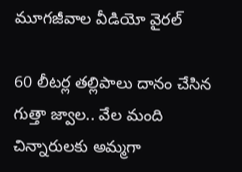మూగజీవాల వీడియో వైరల్

60 లీటర్ల తల్లిపాలు దానం చేసిన గుత్తా జ్వాల.. వేల మంది చిన్నారులకు అమ్మగా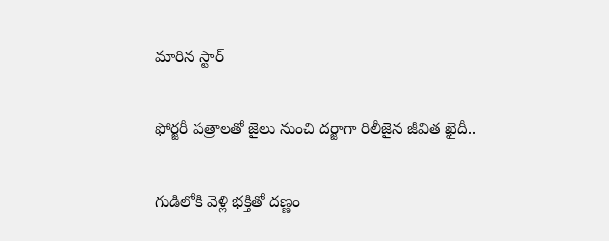మారిన స్టార్

ఫోర్జరీ పత్రాలతో జైలు నుంచి దర్జాగా రిలీజైన జీవిత ఖైదీ..

గుడిలోకి వెళ్లి భక్తితో దణ్ణం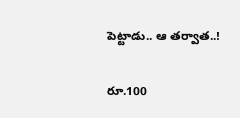పెట్టాడు.. ఆ తర్వాత..!

రూ.100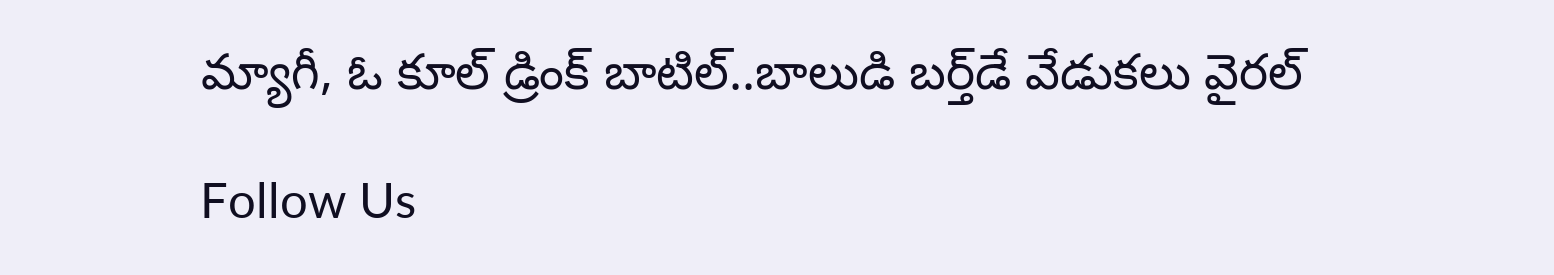మ్యాగీ, ఓ కూల్ డ్రింక్ బాటిల్..బాలుడి బర్త్‌డే వేడుకలు వైరల్‌

Follow Us